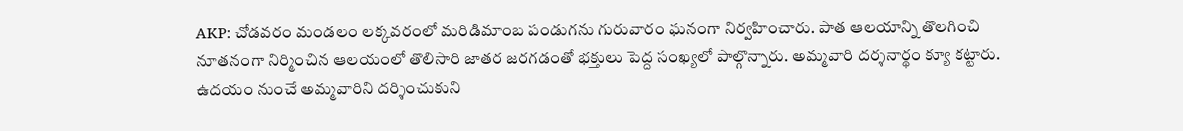AKP: చోడవరం మండలం లక్కవరంలో మరిడిమాంబ పండుగను గురువారం ఘనంగా నిర్వహించారు. పాత ఆలయాన్ని తొలగించి నూతనంగా నిర్మించిన ఆలయంలో తొలిసారి జాతర జరగడంతో భక్తులు పెద్ద సంఖ్యలో పాల్గొన్నారు. అమ్మవారి దర్శనార్థం క్యూ కట్టారు. ఉదయం నుంచే అమ్మవారిని దర్శించుకుని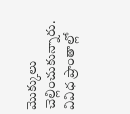మొక్కులు చెల్లించుకున్నారు. వివిధ ప్రాంతాల్లో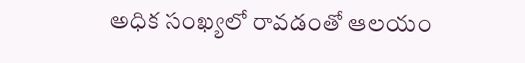అధిక సంఖ్యలో రావడంతో ఆలయం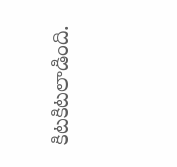కిటకిటలాడింది.